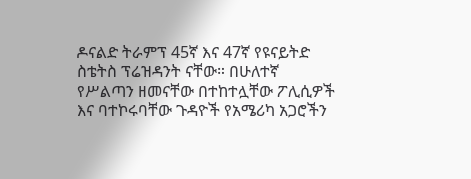ዶናልድ ትራምፕ 45ኛ እና 47ኛ የዩናይትድ ስቴትስ ፕሬዝዳንት ናቸው። በሁለተኛ የሥልጣን ዘመናቸው በተከተሏቸው ፖሊሲዎች እና ባተኮሩባቸው ጉዳዮች የአሜሪካ አጋሮችን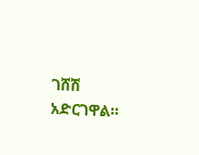ገሸሽ አድርገዋል።